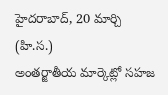హైదరాబాద్, 20 మార్చి (హి.స.)
అంతర్జాతీయ మార్కెట్లో సహజ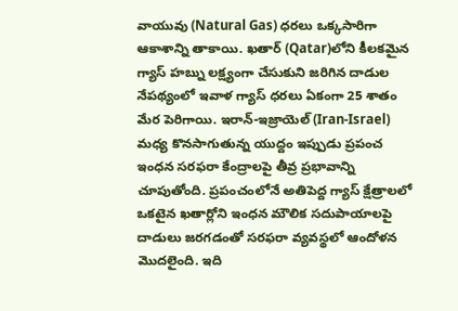వాయువు (Natural Gas) ధరలు ఒక్కసారిగా ఆకాశాన్ని తాకాయి. ఖతార్ (Qatar)లోని కీలకమైన గ్యాస్ హబ్ను లక్ష్యంగా చేసుకుని జరిగిన దాడుల నేపథ్యంలో ఇవాళ గ్యాస్ ధరలు ఏకంగా 25 శాతం మేర పెరిగాయి. ఇరాన్-ఇజ్రాయెల్ (Iran-Israel) మధ్య కొనసాగుతున్న యుద్దం ఇప్పుడు ప్రపంచ ఇంధన సరఫరా కేంద్రాలపై తీవ్ర ప్రభావాన్ని చూపుతోంది. ప్రపంచంలోనే అతిపెద్ద గ్యాస్ క్షేత్రాలలో ఒకటైన ఖతార్లోని ఇంధన మౌలిక సదుపాయాలపై దాడులు జరగడంతో సరఫరా వ్యవస్థలో ఆందోళన మొదలైంది. ఇది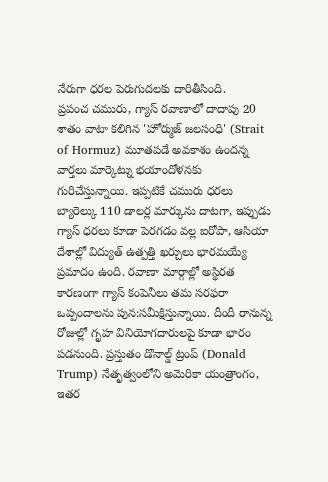నేరుగా ధరల పెరుగుదలకు దారితీసింది.
ప్రపంచ చమురు, గ్యాస్ రవాణాలో దాదాపు 20 శాతం వాటా కలిగిన 'హోర్ముజ్ జలసంధి' (Strait of Hormuz) మూతపడే అవకాశం ఉందన్న వార్తలు మార్కెట్ను భయాందోళనకు గురిచేస్తున్నాయి. ఇప్పటికే చమురు ధరలు బ్యారెల్కు 110 డాలర్ల మార్కును దాటగా, ఇప్పుడు గ్యాస్ ధరలు కూడా పెరగడం వల్ల ఐరోపా, ఆసియా దేశాల్లో విద్యుత్ ఉత్పత్తి ఖర్చులు భారమయ్యే ప్రమాదం ఉంది. రవాణా మార్గాల్లో అస్థిరత కారణంగా గ్యాస్ కంపెనీలు తమ సరఫరా ఒప్పందాలను పున:సమీక్షిస్తున్నాయి. దీందీ రానున్న రోజుల్లో గృహ వినియోగదారులపై కూడా భారం పడనుంది. ప్రస్తుతం డొనాల్డ్ ట్రంప్ (Donald Trump) నేతృత్వంలోని అమెరికా యంత్రాంగం, ఇతర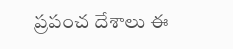ప్రపంచ దేశాలు ఈ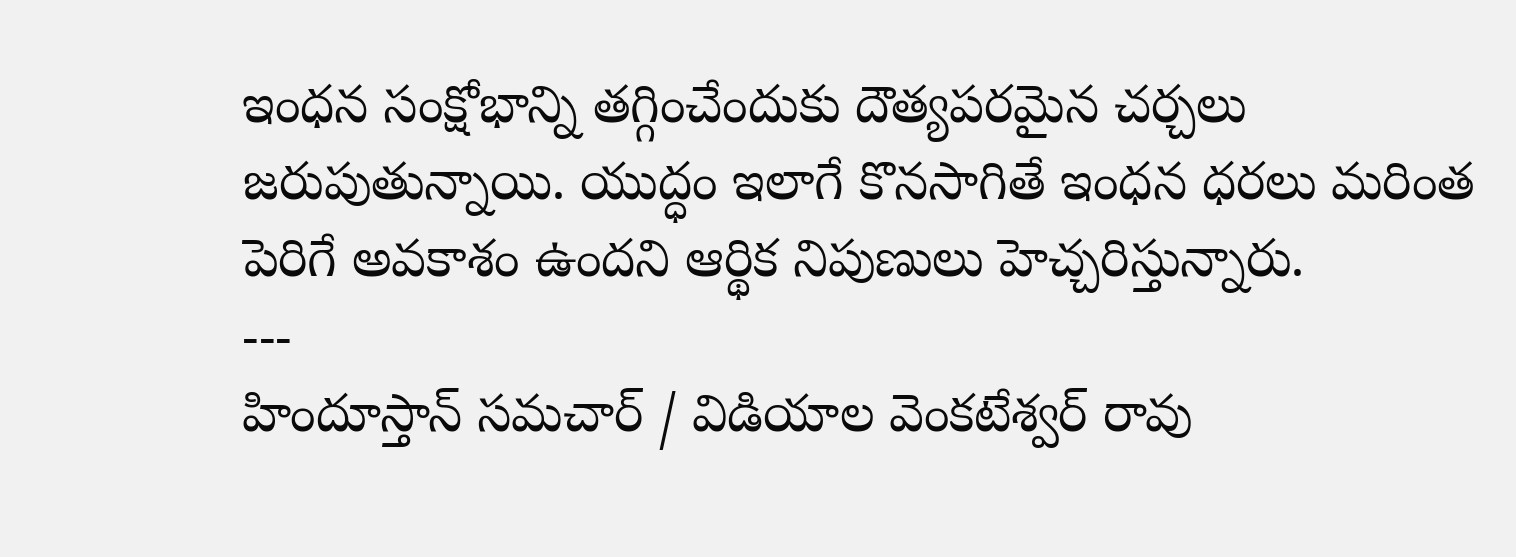ఇంధన సంక్షోభాన్ని తగ్గించేందుకు దౌత్యపరమైన చర్చలు జరుపుతున్నాయి. యుద్ధం ఇలాగే కొనసాగితే ఇంధన ధరలు మరింత పెరిగే అవకాశం ఉందని ఆర్థిక నిపుణులు హెచ్చరిస్తున్నారు.
---
హిందూస్తాన్ సమచార్ / విడియాల వెంకటేశ్వర్ రావు